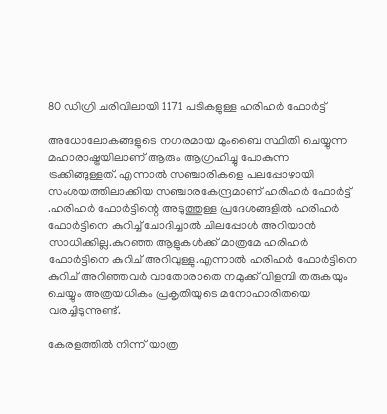80 ഡിഗ്രി ചരിവിലായി 1171 പടികളുള്ള ഹരിഹർ ഫോർട്ട്

അധോലോകങ്ങളുടെ നഗരമായ മുംബൈ സ്ഥിതി ചെയ്യുന്ന മഹാരാഷ്ട്രയിലാണ് ആരും ആഗ്രഹിച്ചു പോകുന്ന ട്രക്കിങ്ങുള്ളത്. എന്നാൽ സഞ്ചാരികളെ പലപ്പോഴായി സംശയത്തിലാക്കിയ സഞ്ചാരകേന്ദ്രമാണ് ഹരിഹർ ഫോർട്ട് .ഹരിഹർ ഫോർട്ടിന്റെ അടുത്തുള്ള പ്രദേശങ്ങളിൽ ഹരിഹർ ഫോർട്ടിനെ കുറിച്ച് ചോദിച്ചാൽ ചിലപ്പോൾ അറിയാൻ സാധിക്കില്ല.കുറഞ്ഞ ആളുകൾക്ക് മാത്രമേ ഹരിഹർ ഫോർട്ടിനെ കുറിച് അറിവുള്ളു.എന്നാൽ ഹരിഹർ ഫോർട്ടിനെ കുറിച് അറിഞ്ഞവർ വാതോരാതെ നമുക്ക് വിളമ്പി തരുകയും ചെയ്യും അത്രയധികം പ്രകൃതിയുടെ മനോഹാരിതയെ വരച്ചിടുന്നുണ്ട്.

കേരളത്തിൽ നിന്ന് യാത്ര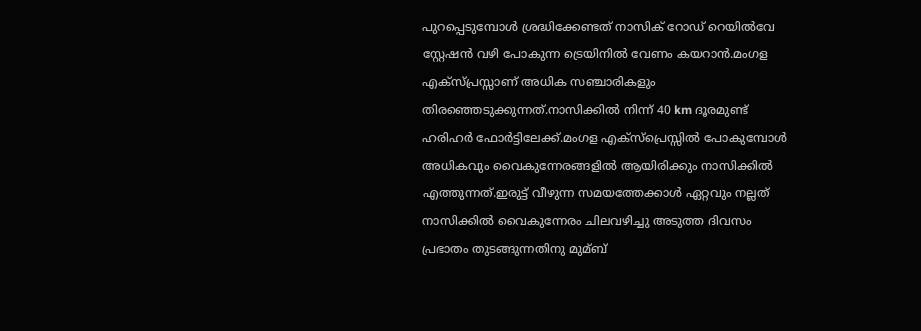പുറപ്പെടുമ്പോൾ ശ്രദ്ധിക്കേണ്ടത് നാസിക് റോഡ് റെയിൽവേ സ്റ്റേഷൻ വഴി പോകുന്ന ട്രെയിനിൽ വേണം കയറാൻ.മംഗള എക്സ്പ്രസ്സാണ് അധിക സഞ്ചാരികളും തിരഞ്ഞെടുക്കുന്നത്.നാസിക്കിൽ നിന്ന് 40 km ദൂരമുണ്ട് ഹരിഹർ ഫോർട്ടിലേക്ക്.മംഗള എക്സ്പ്രെസ്സിൽ പോകുമ്പോൾ അധികവും വൈകുന്നേരങ്ങളിൽ ആയിരിക്കും നാസിക്കിൽ എത്തുന്നത്.ഇരുട്ട് വീഴുന്ന സമയത്തേക്കാൾ ഏറ്റവും നല്ലത് നാസിക്കിൽ വൈകുന്നേരം ചിലവഴിച്ചു അടുത്ത ദിവസം പ്രഭാതം തുടങ്ങുന്നതിനു മുമ്ബ്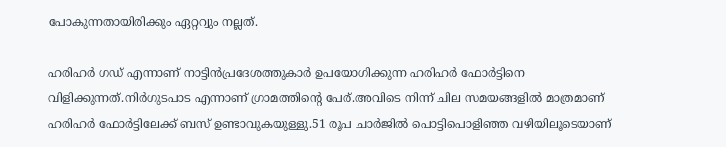പോകുന്നതായിരിക്കും ഏറ്ററ്വും നല്ലത്.

ഹരിഹർ ഗഡ്‌ എന്നാണ് നാട്ടിൻപ്രദേശത്തുകാർ ഉപയോഗിക്കുന്ന ഹരിഹർ ഫോർട്ടിനെ വിളിക്കുന്നത്.നിർഗുടപാട എന്നാണ് ഗ്രാമത്തിന്റെ പേര്.അവിടെ നിന്ന് ചില സമയങ്ങളിൽ മാത്രമാണ് ഹരിഹർ ഫോർട്ടിലേക്ക് ബസ് ഉണ്ടാവുകയുള്ളു.51 രൂപ ചാർജിൽ പൊട്ടിപൊളിഞ്ഞ വഴിയിലൂടെയാണ്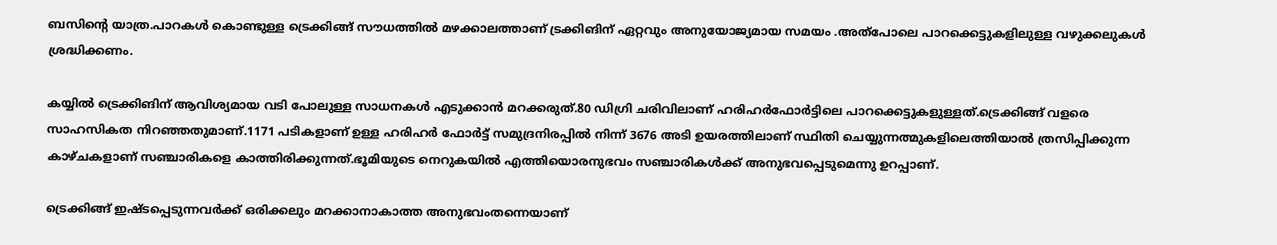ബസിന്റെ യാത്ര.പാറകൾ കൊണ്ടുള്ള ട്രെക്കിങ്ങ് സൗധത്തിൽ മഴക്കാലത്താണ് ട്രക്കിങിന് ഏറ്റവും അനുയോജ്യമായ സമയം .അത്പോലെ പാറക്കെട്ടുകളിലുള്ള വഴുക്കലുകൾ ശ്രദ്ധിക്കണം.

കയ്യിൽ ട്രെക്കിങിന് ആവിശ്യമായ വടി പോലുള്ള സാധനകൾ എടുക്കാൻ മറക്കരുത്.80 ഡിഗ്രി ചരിവിലാണ് ഹരിഹർഫോർട്ടിലെ പാറക്കെട്ടുകളുള്ളത്.ട്രെക്കിങ്ങ് വളരെ സാഹസികത നിറഞ്ഞതുമാണ്.1171 പടികളാണ് ഉള്ള ഹരിഹർ ഫോർട്ട് സമുദ്രനിരപ്പിൽ നിന്ന് 3676 അടി ഉയരത്തിലാണ് സ്ഥിതി ചെയ്യുന്നത്മുകളിലെത്തിയാൽ ത്രസിപ്പിക്കുന്ന കാഴ്ചകളാണ് സഞ്ചാരികളെ കാത്തിരിക്കുന്നത്.ഭൂമിയുടെ നെറുകയിൽ എത്തിയൊരനുഭവം സഞ്ചാരികൾക്ക് അനുഭവപ്പെടുമെന്നു ഉറപ്പാണ്.

ട്രെക്കിങ്ങ് ഇഷ്ടപ്പെടുന്നവർക്ക് ഒരിക്കലും മറക്കാനാകാത്ത അനുഭവംതന്നെയാണ്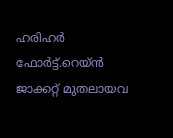ഹരിഹർ ഫോർട്ട്.റെയ്ൻ ജാക്കറ്റ് മുതലായവ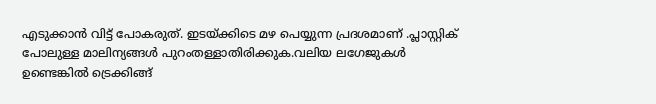എടുക്കാൻ വിട്ട് പോകരുത്. ഇടയ്ക്കിടെ മഴ പെയ്യുന്ന പ്രദശമാണ് .പ്ലാസ്റ്റിക് പോലുള്ള മാലിന്യങ്ങൾ പുറംതള്ളാതിരിക്കുക.വലിയ ലഗേജുകൾ ഉണ്ടെങ്കിൽ ട്രെക്കിങ്ങ്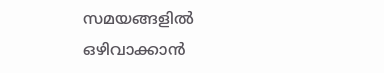സമയങ്ങളിൽ ഒഴിവാക്കാൻ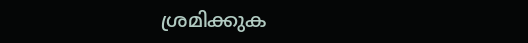ശ്രമിക്കുക